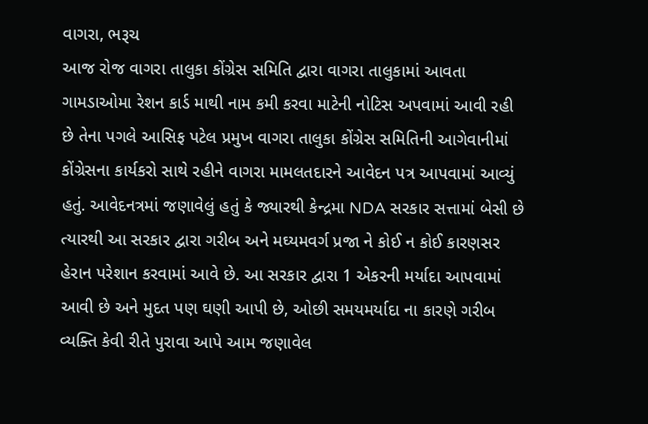વાગરા, ભરૂચ
આજ રોજ વાગરા તાલુકા કોંગ્રેસ સમિતિ દ્વારા વાગરા તાલુકામાં આવતા ગામડાઓમા રેશન કાર્ડ માથી નામ કમી કરવા માટેની નોટિસ અપવામાં આવી રહી છે તેના પગલે આસિફ પટેલ પ્રમુખ વાગરા તાલુકા કોંગ્રેસ સમિતિની આગેવાનીમાં કોંગ્રેસના કાર્યકરો સાથે રહીને વાગરા મામલતદારને આવેદન પત્ર આપવામાં આવ્યું હતું. આવેદનત્રમાં જણાવેલું હતું કે જ્યારથી કેન્દ્રમા NDA સરકાર સત્તામાં બેસી છે ત્યારથી આ સરકાર દ્વારા ગરીબ અને મઘ્યમવર્ગ પ્રજા ને કોઈ ન કોઈ કારણસર હેરાન પરેશાન કરવામાં આવે છે. આ સરકાર દ્વારા 1 એકરની મર્યાદા આપવામાં આવી છે અને મુદત પણ ઘણી આપી છે, ઓછી સમયમર્યાદા ના કારણે ગરીબ વ્યક્તિ કેવી રીતે પુરાવા આપે આમ જણાવેલ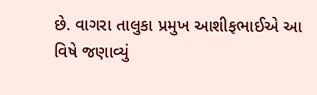છે. વાગરા તાલુકા પ્રમુખ આશીફભાઈએ આ વિષે જણાવ્યું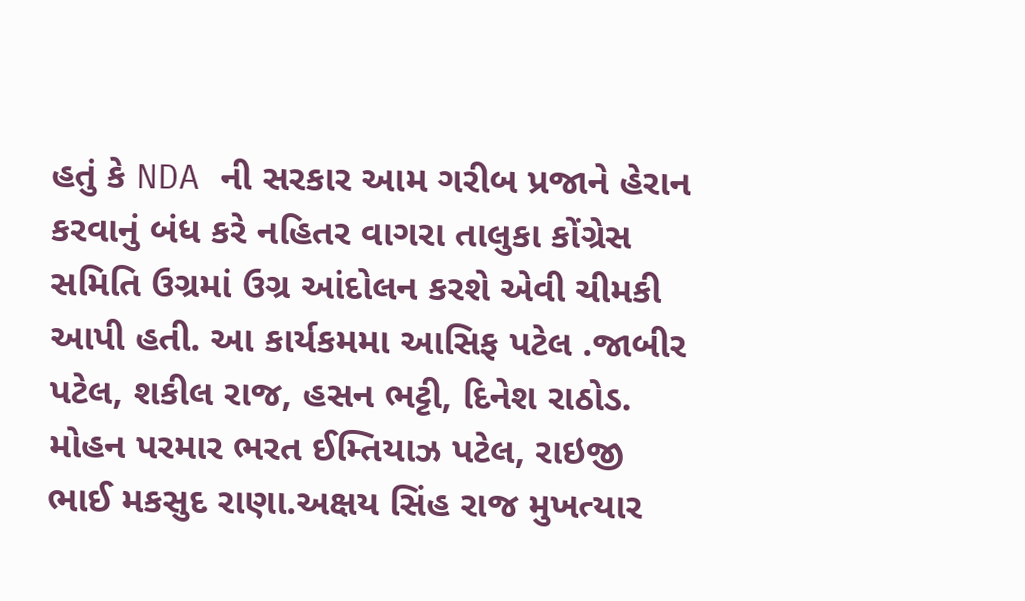હતું કે NDA ની સરકાર આમ ગરીબ પ્રજાને હેરાન કરવાનું બંધ કરે નહિતર વાગરા તાલુકા કોંગ્રેસ સમિતિ ઉગ્રમાં ઉગ્ર આંદોલન કરશે એવી ચીમકી આપી હતી. આ કાર્યકમમા આસિફ પટેલ .જાબીર પટેલ, શકીલ રાજ, હસન ભટ્ટી, દિનેશ રાઠોડ. મોહન પરમાર ભરત ઈમ્તિયાઝ પટેલ, રાઇજી ભાઈ મકસુદ રાણા.અક્ષય સિંહ રાજ મુખત્યાર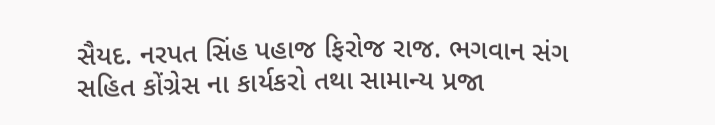સૈયદ. નરપત સિંહ પહાજ ફિરોજ રાજ. ભગવાન સંગ સહિત કોંગ્રેસ ના કાર્યકરો તથા સામાન્ય પ્રજા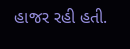હાજર રહી હતી.